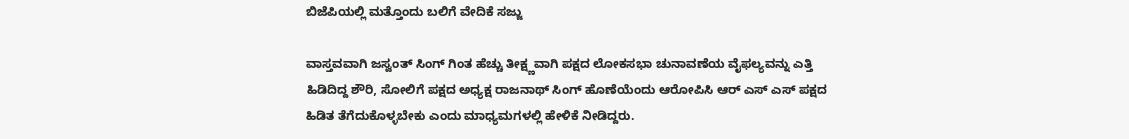ಬಿಜೆಪಿಯಲ್ಲಿ ಮತ್ತೊಂದು ಬಲಿಗೆ ವೇದಿಕೆ ಸಜ್ಜು

ವಾಸ್ತವವಾಗಿ ಜಸ್ವಂತ್ ಸಿಂಗ್ ಗಿಂತ ಹೆಚ್ಚು ತೀಕ್ಷ್ಣವಾಗಿ ಪಕ್ಷದ ಲೋಕಸಭಾ ಚುನಾವಣೆಯ ವೈಫಲ್ಯವನ್ನು ಎತ್ತಿ ಹಿಡಿದಿದ್ದ ಶೌರಿ, ಸೋಲಿಗೆ ಪಕ್ಷದ ಅಧ್ಯಕ್ಷ ರಾಜನಾಥ್ ಸಿಂಗ್ ಹೊಣೆಯೆಂದು ಆರೋಪಿಸಿ ಆರ್ ಎಸ್ ಎಸ್ ಪಕ್ಷದ ಹಿಡಿತ ತೆಗೆದುಕೊಳ್ಳಬೇಕು ಎಂದು ಮಾಧ್ಯಮಗಳಲ್ಲಿ ಹೇಳಿಕೆ ನೀಡಿದ್ದರು.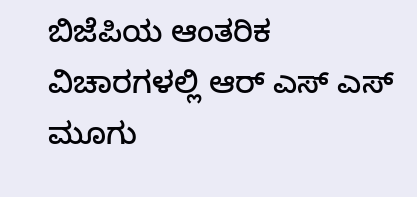ಬಿಜೆಪಿಯ ಆಂತರಿಕ ವಿಚಾರಗಳಲ್ಲಿ ಆರ್ ಎಸ್ ಎಸ್ ಮೂಗು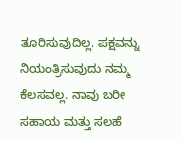ತೂರಿಸುವುದಿಲ್ಲ. ಪಕ್ಷವನ್ನು ನಿಯಂತ್ರಿಸುವುದು ನಮ್ಮ ಕೆಲಸವಲ್ಲ. ನಾವು ಬರೀ ಸಹಾಯ ಮತ್ತು ಸಲಹೆ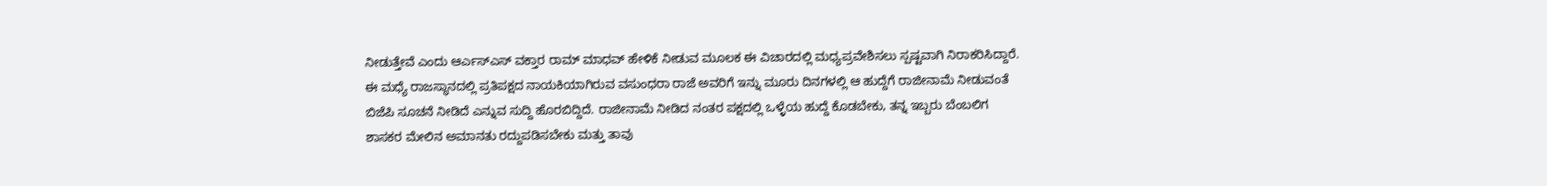ನೀಡುತ್ತೇವೆ ಎಂದು ಆರ್ಎಸ್ಎಸ್ ವಕ್ತಾರ ರಾಮ್ ಮಾಧವ್ ಹೇಳಿಕೆ ನೀಡುವ ಮೂಲಕ ಈ ವಿಚಾರದಲ್ಲಿ ಮಧ್ಯಪ್ರವೇಶಿಸಲು ಸ್ಪಷ್ಟವಾಗಿ ನಿರಾಕರಿಸಿದ್ದಾರೆ.
ಈ ಮಧ್ಯೆ ರಾಜಸ್ಥಾನದಲ್ಲಿ ಪ್ರತಿಪಕ್ಷದ ನಾಯಕಿಯಾಗಿರುವ ವಸುಂಧರಾ ರಾಜೆ ಅವರಿಗೆ ಇನ್ನು ಮೂರು ದಿನಗಳಲ್ಲಿ ಆ ಹುದ್ದೆಗೆ ರಾಜೀನಾಮೆ ನೀಡುವಂತೆ ಬಿಜೆಪಿ ಸೂಚನೆ ನೀಡಿದೆ ಎನ್ನುವ ಸುದ್ದಿ ಹೊರಬಿದ್ದಿದೆ. ರಾಜೀನಾಮೆ ನೀಡಿದ ನಂತರ ಪಕ್ಷದಲ್ಲಿ ಒಳ್ಳೆಯ ಹುದ್ದೆ ಕೊಡಬೇಕು, ತನ್ನ ಇಬ್ಬರು ಬೆಂಬಲಿಗ ಶಾಸಕರ ಮೇಲಿನ ಅಮಾನತು ರದ್ದುಪಡಿಸಬೇಕು ಮತ್ತು ತಾವು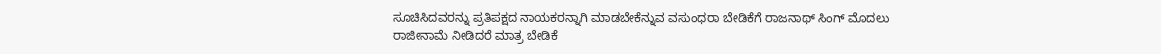ಸೂಚಿಸಿದವರನ್ನು ಪ್ರತಿಪಕ್ಷದ ನಾಯಕರನ್ನಾಗಿ ಮಾಡಬೇಕೆನ್ನುವ ವಸುಂಧರಾ ಬೇಡಿಕೆಗೆ ರಾಜನಾಥ್ ಸಿಂಗ್ ಮೊದಲು ರಾಜೀನಾಮೆ ನೀಡಿದರೆ ಮಾತ್ರ ಬೇಡಿಕೆ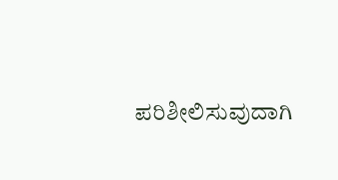ಪರಿಶೀಲಿಸುವುದಾಗಿ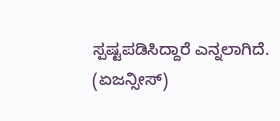ಸ್ಪಷ್ಟಪಡಿಸಿದ್ದಾರೆ ಎನ್ನಲಾಗಿದೆ.
(ಏಜನ್ಸೀಸ್)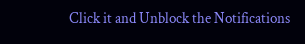Click it and Unblock the Notifications